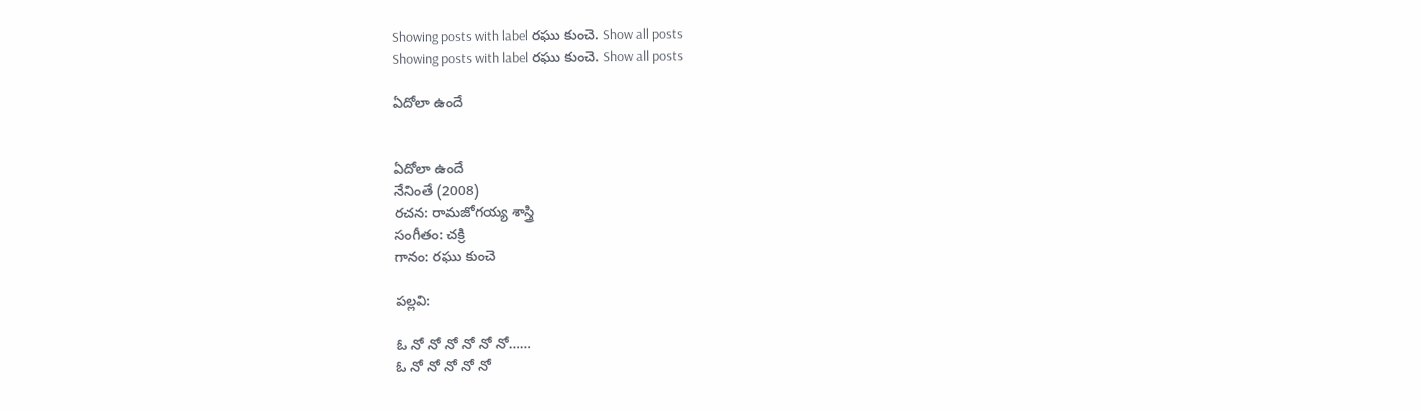Showing posts with label రఘు కుంచె. Show all posts
Showing posts with label రఘు కుంచె. Show all posts

ఏదోలా ఉందే


ఏదోలా ఉందే
నేనింతే (2008)
రచన: రామజోగయ్య శాస్త్రి
సంగీతం: చక్రి
గానం: రఘు కుంచె

పల్లవి:

ఓ నో నో నో నో నో నో……
ఓ నో నో నో నో నో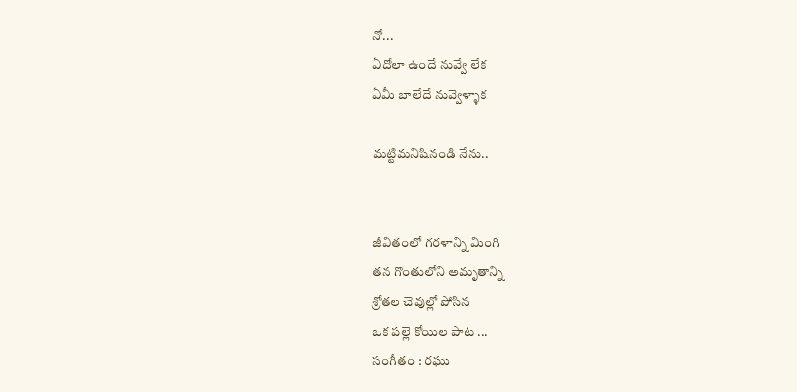నో...
ఏదోలా ఉందే నువ్వే లేక
ఏమీ బాలేదే నువ్వెళ్ళాక

మట్టిమనిషినండి నేను..


జీవితంలో గరళాన్ని మింగి
తన గొంతులోని అమృతాన్ని
శ్రోతల చెవుల్లో పోసిన
ఒక పల్లె కోయిల పాట ...
సంగీతం : రఘు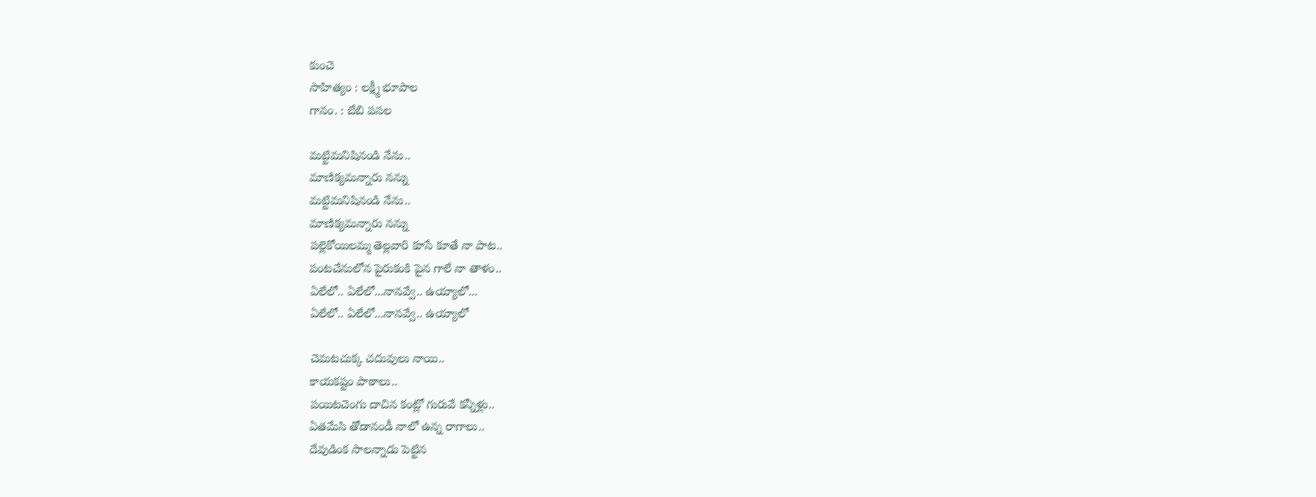కుంచె
సాహిత్యం : లక్ష్మీ భూపాల
గానం. : బేబి పసల

మట్టిమనిషినండి నేను..
మాణిక్యమన్నారు నన్ను
మట్టిమనిషినండి నేను..
మాణిక్యమన్నారు నన్ను
పల్లెకోయిలమ్మ తెల్లవారి కూసే కూతే నా పాట..
పంటచేనులోన పైరుకంకి పైన గాలే నా తాళం..
ఏలేలో.. ఏలేలో...నానవ్వే.. ఉయ్యాలో...
ఏలేలో.. ఏలేలో...నానవ్వే.. ఉయ్యాలో

చెమటచుక్క చదువులు నాయి..
కాయకష్టం పాఠాలు..
పయిటచెంగు దాచిన కంట్లో గురువే కన్నీళ్లు..
ఏతమేసి తోడానండీ నాలో ఉన్న రాగాలు..
దేవుడింక సాలన్నాడు పెట్టిన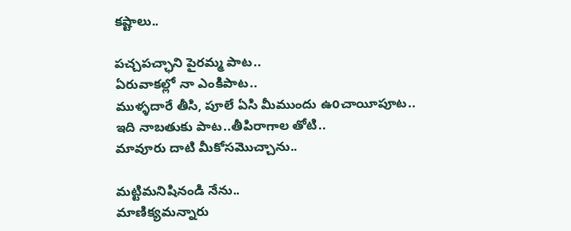కష్టాలు..

పచ్చపచ్ఛాని పైరమ్మ పాట..
ఏరువాకల్లో నా ఎంకిపాట..
ముళ్ళదారే తీసి, పూలే ఏసి మీముందు ఉoచాయీపూట..
ఇది నాబతుకు పాట..తీపిరాగాల తోటి..
మావూరు దాటి మీకోసమొచ్చాను..

మట్టిమనిషినండి నేను..
మాణిక్యమన్నారు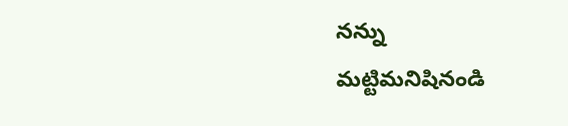నన్ను
మట్టిమనిషినండి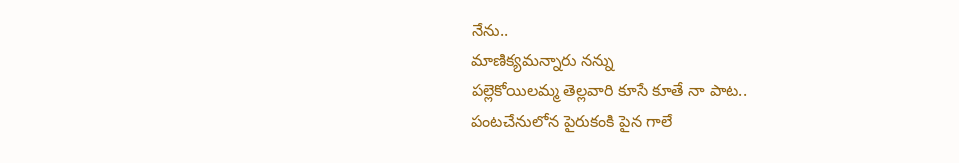నేను..
మాణిక్యమన్నారు నన్ను
పల్లెకోయిలమ్మ తెల్లవారి కూసే కూతే నా పాట..
పంటచేనులోన పైరుకంకి పైన గాలే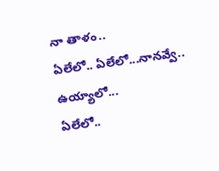నా తాళం..
ఏలేలో.. ఏలేలో...నానవ్వే.. ఉయ్యాలో...
ఏలేలో..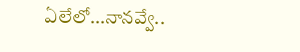ఏలేలో...నానవ్వే..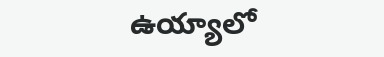ఉయ్యాలో